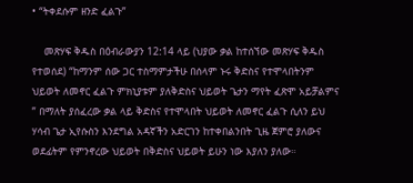• “ትቀደሱም ዘንድ ፈልጉ”

    መጽሃፍ ቅዱስ በዕብራውያን 12:14 ላይ (ህያው ቃል ከተሰኘው መጽሃፍ ቅዱስ የተወሰደ) “ከማንም ሰው ጋር ተስማምታችሁ በሰላም ኑሩ ቅድስና የተሞላበትንም ህይወት ለመኖር ፈልጉ ምክኒያቱም ያለቅድስና ህይወት ጌታን ማየት ፈጽሞ አይቻልምና ” በማለት ያሰፈረው ቃል ላይ ቅድስና የተሞላበት ህይወት ለመኖር ፈልጉ ሲለን ይህ ሃሳብ ጌታ ኢየሱስን እንደግል አዳኛችን አድርገን ከተቀበልንበት ጊዜ ጀምሮ ያለውና ወደፊትም የምንኖረው ህይወት በቅድስና ህይወት ይሁን ነው እያለን ያለው።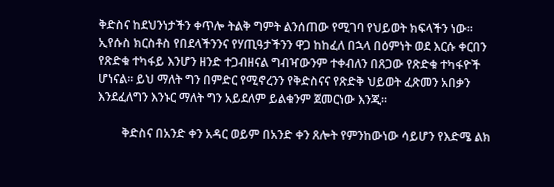ቅድስና ከደህንነታችን ቀጥሎ ትልቅ ግምት ልንሰጠው የሚገባ የህይወት ክፍላችን ነው። ኢየሱስ ክርስቶስ የበደላችንንና የሃጢዓታችንን ዋጋ ከከፈለ በኋላ በዕምነት ወደ እርሱ ቀርበን የጽድቁ ተካፋይ እንሆን ዘንድ ተጋብዘናል ግብዣውንም ተቀብለን በጸጋው የጽድቁ ተካፋዮች ሆነናል። ይህ ማለት ግን በምድር የሚኖረንን የቅድስናና የጽድቅ ህይወት ፈጽመን አበቃን እንደፈለግን እንኑር ማለት ግን አይደለም ይልቁንም ጀመርነው እንጂ።

        ቅድስና በአንድ ቀን አዳር ወይም በአንድ ቀን ጸሎት የምንከውነው ሳይሆን የእድሜ ልክ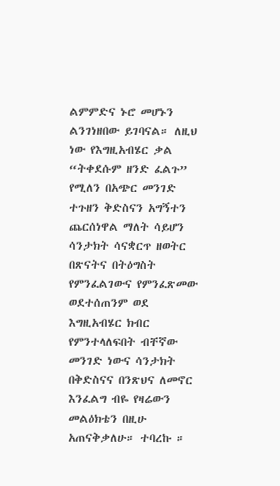ልምምድና ኑሮ መሆኑን ልንገነዘበው ይገባናል። ለዚህ ነው የእግዚአብሄር ቃል “ትቀደሱም ዘንድ ፈልጉ” የሚለን በአጭር መንገድ ተጉዘን ቅድስናን አግኝተን ጨርሰነዋል ማለት ሳይሆን ሳንታክት ሳናቋርጥ ዘወትር በጽናትና በትዕግስት የምንፈልገውና የምንፈጽመው ወደተሰጠንም ወደ እግዚአብሄር ክብር የምንተላለፍበት ብቸኛው መንገድ ነውና ሳንታክት በቅድስናና በንጽህና ለመኖር እንፈልግ ብዬ የዛሬውን መልዕክቴን በዚሁ አጠናቅቃለሁ። ተባረኩ ።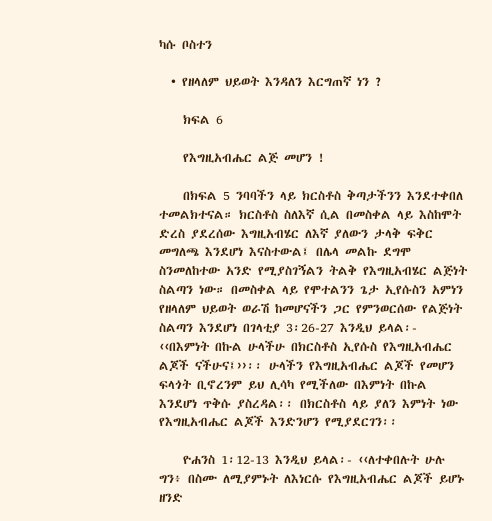ካሱ ቦስተን

  • የዘላለም ህይወት እንዳለን እርግጠኛ ነን ?

    ክፍል 6

    የእግዚአብሔር ልጅ መሆን !

    በክፍል 5 ንባባችን ላይ ክርስቶስ ቅጣታችንን እንደተቀበለ ተመልክተናል። ክርስቶስ ስለእኛ ሲል በመስቀል ላይ እስከሞት ድረስ ያደረሰው እግዚአብሄር ለእኛ ያለውን ታላቅ ፍቅር መግለጫ እንደሆነ እናስተውል፤ በሌላ መልኩ ደግሞ ስንመለከተው አንድ የሚያስገኝልን ትልቅ የእግዚአብሄር ልጅነት ስልጣን ነው። በመስቀል ላይ የሞተልንን ጌታ ኢየሱስን አምነን የዘላለም ህይወት ወራሽ ከመሆናችን ጋር የምንወርሰው የልጅነት ስልጣን እንደሆነ በገላቲያ 3፡26-27 እንዲህ ይላል፡- ‹‹በእምነት በኩል ሁላችሁ በክርስቶስ ኢየሱስ የእግዚአብሔር ልጆች ናችሁና፤››፡፡ ሁላችን የእግዚአብሔር ልጆች የመሆን ፍላጎት ቢኖረንም ይህ ሊሳካ የሚችለው በእምነት በኩል እንደሆነ ጥቅሱ ያስረዳል፡፡ በክርስቶስ ላይ ያለን እምነት ነው የእግዚአብሔር ልጆች እንድንሆን የሚያደርገን፡፡

    ዮሐንስ 1፡12-13 እንዲህ ይላል፡- ‹‹ለተቀበሉት ሁሉ ግን፥ በስሙ ለሚያምኑት ለእነርሱ የእግዚአብሔር ልጆች ይሆኑ ዘንድ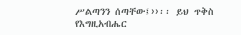ሥልጣንን ሰጣቸው፤››፡፡ ይህ ጥቅስ የእግዚአብሔር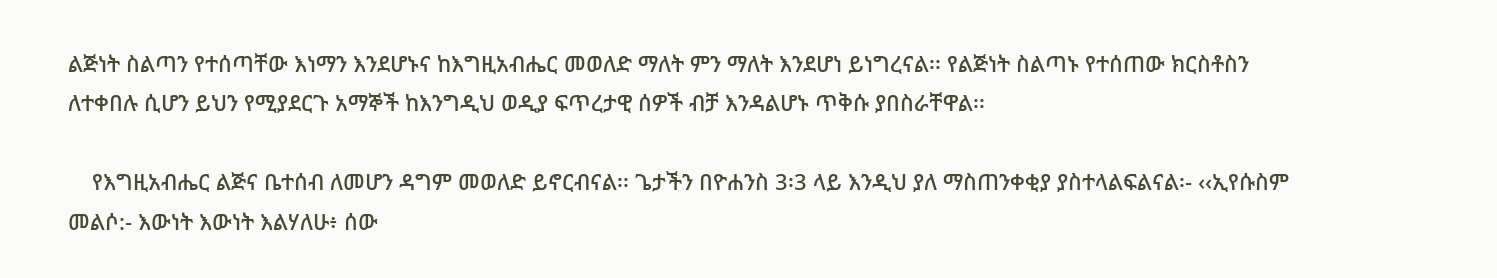ልጅነት ስልጣን የተሰጣቸው እነማን እንደሆኑና ከእግዚአብሔር መወለድ ማለት ምን ማለት እንደሆነ ይነግረናል፡፡ የልጅነት ስልጣኑ የተሰጠው ክርስቶስን ለተቀበሉ ሲሆን ይህን የሚያደርጉ አማኞች ከእንግዲህ ወዲያ ፍጥረታዊ ሰዎች ብቻ እንዳልሆኑ ጥቅሱ ያበስራቸዋል፡፡

    የእግዚአብሔር ልጅና ቤተሰብ ለመሆን ዳግም መወለድ ይኖርብናል፡፡ ጌታችን በዮሐንስ 3፡3 ላይ እንዲህ ያለ ማስጠንቀቂያ ያስተላልፍልናል፡- ‹‹ኢየሱስም መልሶ:- እውነት እውነት እልሃለሁ፥ ሰው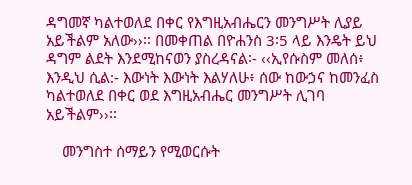ዳግመኛ ካልተወለደ በቀር የእግዚአብሔርን መንግሥት ሊያይ አይችልም አለው››፡፡ በመቀጠል በዮሐንስ 3፡5 ላይ እንዴት ይህ ዳግም ልደት እንደሚከናወን ያስረዳናል፡- ‹‹ኢየሱስም መለሰ፥ እንዲህ ሲል:- እውነት እውነት እልሃለሁ፥ ሰው ከውኃና ከመንፈስ ካልተወለደ በቀር ወደ እግዚአብሔር መንግሥት ሊገባ አይችልም››፡፡

    መንግስተ ሰማይን የሚወርሱት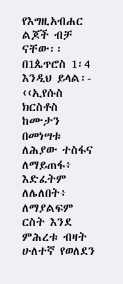የእግዚአብሐር ልጆች ብቻ ናቸው፡፡ በ1ጴጥሮስ 1፡4 እንዲህ ይላል፡- ‹‹ኢየሱስ ክርስቶስ ከሙታን በመነሣቱ ለሕያው ተስፋና ለማይጠፋ፥ እድፈትም ለሌለበት፥ ለማያልፍም ርስት እንደ ምሕረቱ ብዛት ሁለተኛ የወለደን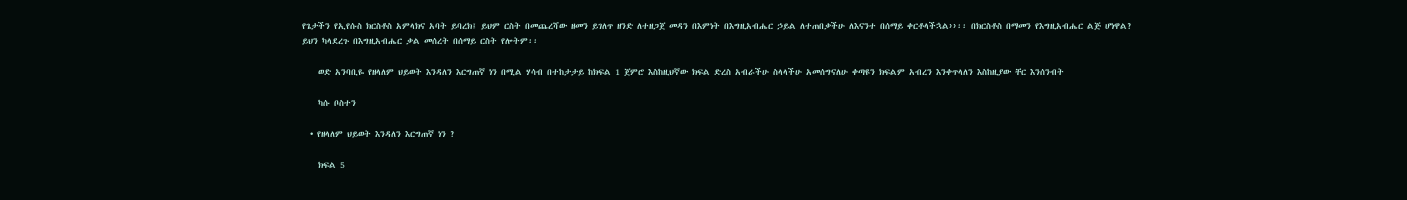የጌታችን የኢየሱስ ክርስቶስ አምላክና አባት ይባረክ፤ ይህም ርስት በመጨረሻው ዘመን ይገለጥ ዘንድ ለተዘጋጀ መዳን በእምነት በእግዚአብሔር ኃይል ለተጠበቃችሁ ለእናንተ በሰማይ ቀርቶላችኋል››፡፡ በክርስቶስ በማመን የእግዚአብሔር ልጅ ሆነዋል? ይህን ካላደረጉ በእግዚአብሔር ቃል መሰረት በሰማይ ርስት የሎትም፡፡

    ወድ አንባቢዬ የዘላለም ህይወት እንዳለን እርግጠኛ ነን በሚል ሃሳብ በተከታታይ ከክፍል 1 ጀምሮ እስከዚህኛው ክፍል ድረስ አብራችሁ ስላላችሁ አመሰግናለሁ ቀጣዩን ክፍልም አብረን እንቀጥላለን እስከዚያው ቸር እንሰንብት

    ካሱ ቦስተን

  • የዘላለም ህይወት እንዳለን እርግጠኛ ነን ?

    ክፍል 5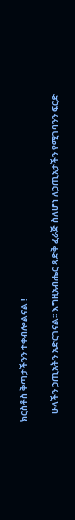ክርስቶስ ቅጣታችንን ተቀብሎልናል !

    ሁላችን ኃጢአትን አድርገናል፡፡ እግዚአብሔር ጻድቅ ፈራጅ ስለሆነ ለኃጢአታችን የሚገባንን ፍርድ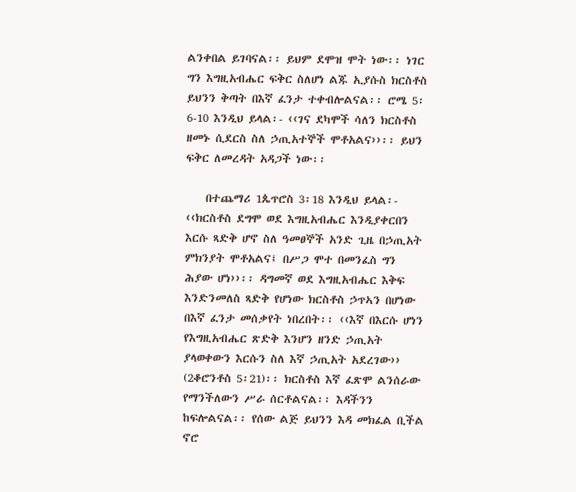ልንቀበል ይገባናል፡፡ ይህም ደሞዝ ሞት ነው፡፡ ነገር ግን እግዚአብሔር ፍቅር ስለሆነ ልጁ ኢያሱስ ክርስቶስ ይህንን ቅጣት በእኛ ፈንታ ተቀብሎልናል፡፡ ሮሜ 5፡6-10 እንዲህ ይላል፡- ‹‹ገና ደካሞች ሳለን ክርስቶስ ዘመኑ ሲደርስ ስለ ኃጢአተኞች ሞቶአልና››፡፡ ይህን ፍቅር ለመረዳት አዳጋች ነው፡፡

    በተጨማሪ 1ጴጥሮስ 3፡18 እንዲህ ይላል፡- ‹‹ክርስቶስ ደግሞ ወደ እግዚአብሔር እንዲያቀርበን እርሱ ጻድቅ ሆኖ ስለ ዓመፀኞች አንድ ጊዜ በኃጢአት ምክንያት ሞቶአልና፤ በሥጋ ሞተ በመንፈስ ግን ሕያው ሆነ››፡፡ ዳግመኛ ወደ እግዚአብሔር እቅፍ እንድንመለስ ጻድቅ የሆነው ክርስቶስ ኃጥኣን በሆነው በእኛ ፈንታ መሰቃየት ነበረበት፡፡ ‹‹እኛ በእርሱ ሆነን የእግዚአብሔር ጽድቅ እንሆን ዘንድ ኃጢአት ያላወቀውን እርሱን ስለ እኛ ኃጢአት አደረገው›› (2ቆሮንቶስ 5፡21)፡፡ ክርስቶስ እኛ ፈጽሞ ልንሰራው የማንችለውን ሥራ ሰርቶልናል፡፡ እዳችንን ከፍሎልናል፡፡ የሰው ልጅ ይህንን እዳ መክፈል ቢችል ኖሮ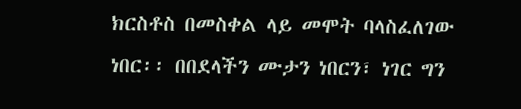ክርስቶስ በመስቀል ላይ መሞት ባላስፈለገው ነበር፡፡ በበደላችን ሙታን ነበርን፣ ነገር ግን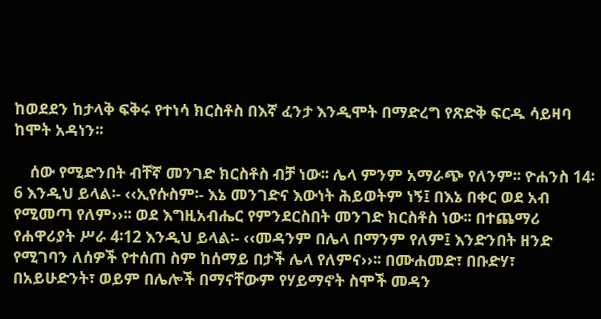ከወደደን ከታላቅ ፍቅሩ የተነሳ ክርስቶስ በእኛ ፈንታ እንዲሞት በማድረግ የጽድቅ ፍርዱ ሳይዛባ ከሞት አዳነን፡፡

    ሰው የሚድንበት ብቸኛ መንገድ ክርስቶስ ብቻ ነው፡፡ ሌላ ምንም አማራጭ የለንም፡፡ ዮሐንስ 14፡6 እንዲህ ይላል፡- ‹‹ኢየሱስም፡- እኔ መንገድና እውነት ሕይወትም ነኝ፤ በእኔ በቀር ወደ አብ የሚመጣ የለም››፡፡ ወደ እግዚአብሔር የምንደርስበት መንገድ ክርስቶስ ነው፡፡ በተጨማሪ የሐዋሪያት ሥራ 4፡12 እንዲህ ይላል፡- ‹‹መዳንም በሌላ በማንም የለም፤ እንድንበት ዘንድ የሚገባን ለሰዎች የተሰጠ ስም ከሰማይ በታች ሌላ የለምና››፡፡ በሙሐመድ፣ በቡድሃ፣ በአይሁድንት፣ ወይም በሌሎች በማናቸውም የሃይማኖት ስሞች መዳን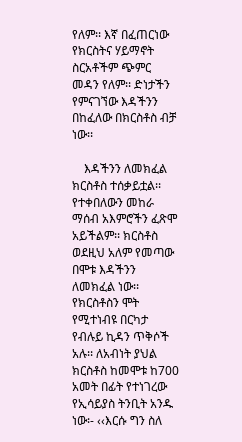የለም፡፡ እኛ በፈጠርነው የክርስትና ሃይማኖት ስርአቶችም ጭምር መዳን የለም፡፡ ድነታችን የምናገኘው እዳችንን በከፈለው በክርስቶስ ብቻ ነው፡፡

    እዳችንን ለመክፈል ክርስቶስ ተሰቃይቷል፡፡ የተቀበለውን መከራ ማሰብ አእምሮችን ፈጽሞ አይችልም፡፡ ክርስቶስ ወደዚህ አለም የመጣው በሞቱ እዳችንን ለመክፈል ነው፡፡ የክርስቶስን ሞት የሚተነብዩ በርካታ የብሉይ ኪዳን ጥቅሶች አሉ፡፡ ለአብነት ያህል ክርስቶስ ከመሞቱ ከ700 አመት በፊት የተነገረው የኢሳይያስ ትንቢት አንዱ ነው፡- ‹‹እርሱ ግን ስለ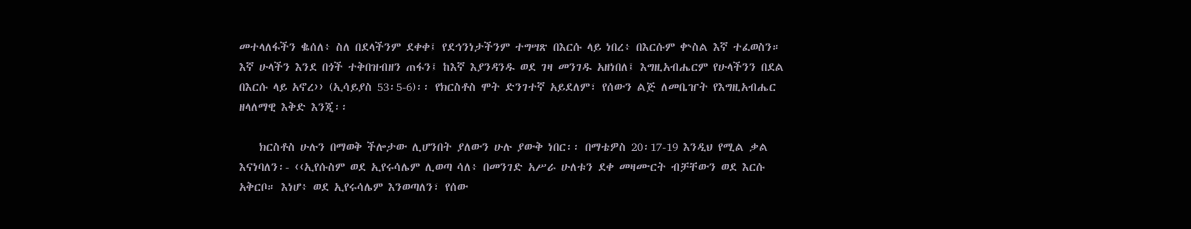መተላለፋችን ቈሰለ፥ ስለ በደላችንም ደቀቀ፤ የደኅንነታችንም ተግሣጽ በእርሱ ላይ ነበረ፥ በእርሱም ቍስል እኛ ተፈወስን። እኛ ሁላችን እንደ በጎች ተቅበዝብዘን ጠፋን፤ ከእኛ እያንዳንዱ ወደ ገዛ መንገዱ አዘነበለ፤ እግዚአብሔርም የሁላችንን በደል በእርሱ ላይ አኖረ›› (ኢሳይያስ 53፡5-6)፡፡ የክርስቶስ ሞት ድንገተኛ አይደለም፣ የሰውን ልጅ ለመቤዠት የእግዚአብሔር ዘላለማዊ እቅድ እንጂ፡፡

    ክርስቶስ ሁሉን በማወቅ ችሎታው ሊሆንበት ያለውን ሁሉ ያውቅ ነበር፡፡ በማቴዎስ 20፡17-19 እንዲህ የሚል ቃል እናነባለን፡- ‹‹ኢየሱስም ወደ ኢየሩሳሌም ሊወጣ ሳለ፥ በመንገድ አሥራ ሁለቱን ደቀ መዛሙርት ብቻቸውን ወደ እርሱ አቅርቦ። እነሆ፥ ወደ ኢየሩሳሌም እንወጣለን፣ የሰው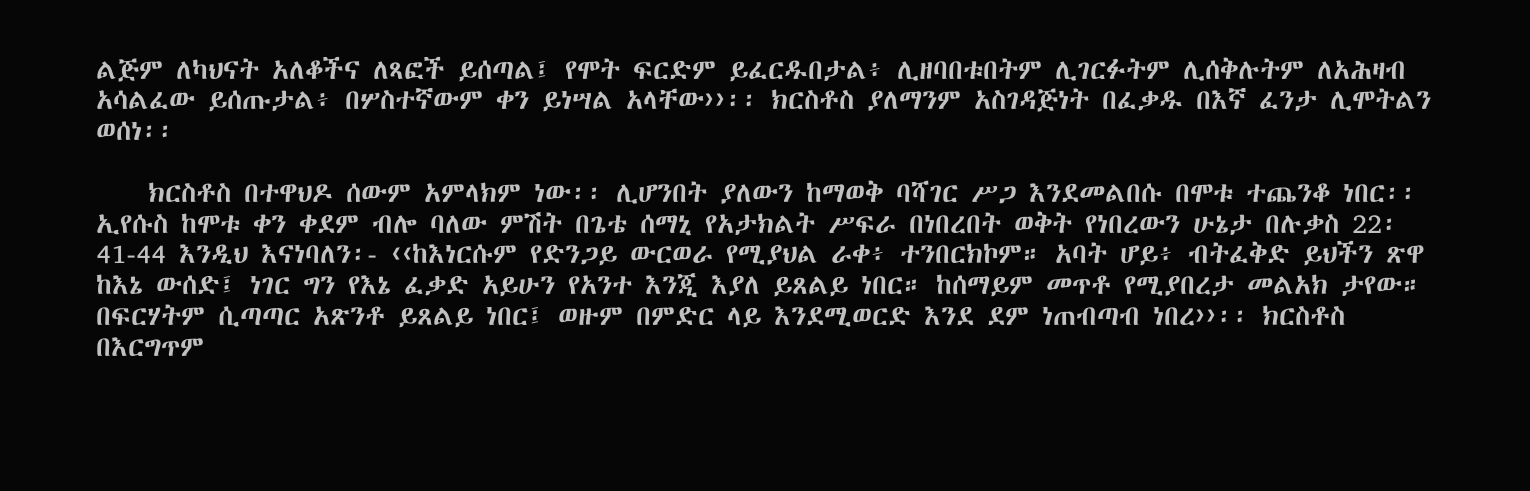ልጅም ለካህናት አለቆችና ለጻፎች ይሰጣል፤ የሞት ፍርድም ይፈርዱበታል፥ ሊዘባበቱበትም ሊገርፉትም ሊሰቅሉትም ለአሕዛብ አሳልፈው ይሰጡታል፥ በሦስተኛውም ቀን ይነሣል አላቸው››፡፡ ክርስቶስ ያለማንም አስገዳጅነት በፈቃዱ በእኛ ፈንታ ሊሞትልን ወሰነ፡፡

    ክርስቶስ በተዋህዶ ሰውም አምላክም ነው፡፡ ሊሆንበት ያለውን ከማወቅ ባሻገር ሥጋ እንደመልበሱ በሞቱ ተጨንቆ ነበር፡፡ ኢየሱስ ከሞቱ ቀን ቀደም ብሎ ባለው ምሽት በጌቴ ሰማኒ የአታክልት ሥፍራ በነበረበት ወቅት የነበረውን ሁኔታ በሉቃስ 22፡41-44 እንዲህ እናነባለን፡- ‹‹ከእነርሱም የድንጋይ ውርወራ የሚያህል ራቀ፥ ተንበርክኮም። አባት ሆይ፥ ብትፈቅድ ይህችን ጽዋ ከእኔ ውሰድ፤ ነገር ግን የእኔ ፈቃድ አይሁን የአንተ እንጂ እያለ ይጸልይ ነበር። ከሰማይም መጥቶ የሚያበረታ መልአክ ታየው። በፍርሃትም ሲጣጣር አጽንቶ ይጸልይ ነበር፤ ወዙም በምድር ላይ እንደሚወርድ እንደ ደም ነጠብጣብ ነበረ››፡፡ ክርስቶስ በእርግጥም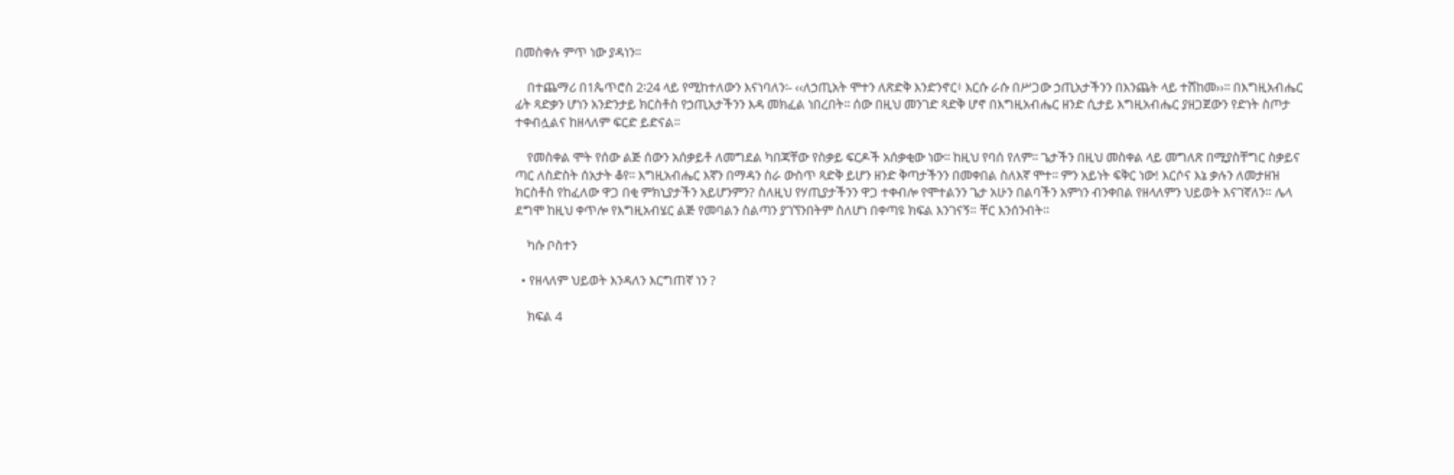በመስቀሉ ምጥ ነው ያዳነን፡፡

    በተጨማሪ በ1ጴጥሮስ 2፡24 ላይ የሚከተለውን እናነባለን፡- ‹‹ለኃጢአት ሞተን ለጽድቅ እንድንኖር፥ እርሱ ራሱ በሥጋው ኃጢአታችንን በእንጨት ላይ ተሸከመ››፡፡ በእግዚአብሔር ፊት ጻድቃን ሆነን አንድንታይ ክርስቶስ የኃጢአታችንን እዳ መክፈል ነበረበት፡፡ ሰው በዚህ መንገድ ጻድቅ ሆኖ በእግዚአብሔር ዘንድ ሲታይ እግዚአብሔር ያዘጋጀውን የድነት ስጦታ ተቀብሏልና ከዘላለም ፍርድ ይድናል፡፡

    የመስቀል ሞት የሰው ልጅ ሰውን አሰቃይቶ ለመግደል ካበጃቸው የስቃይ ፍርዶች አሰቃቂው ነው፡፡ ከዚህ የባሰ የለም፡፡ ጌታችን በዚህ መስቀል ላይ መግለጽ በሚያስቸግር ስቃይና ጣር ለስድስት ሰአታት ቆየ፡፡ እግዚአብሔር እኛን በማዳን ስራ ውስጥ ጻድቅ ይሆን ዘንድ ቅጣታችንን በመቀበል ስለእኛ ሞተ፡፡ ምን አይነት ፍቅር ነው! እርሶና እኔ ቃሉን ለመታዘዝ ክርስቶስ የከፈለው ዋጋ በቂ ምክኒያታችን አይሆንምን? ስለዚህ የሃጢያታችንን ዋጋ ተቀብሎ የሞተልንን ጌታ አሁን በልባችን አምነን ብንቀበል የዘላለምን ህይወት እናገኛለን። ሌላ ደግሞ ከዚህ ቀጥሎ የእግዚአብሄር ልጅ የመባልን ስልጣን ያገኘንበትም ስለሆነ በቀጣዩ ክፍል እንገናኝ። ቸር እንሰንብት።

    ካሱ ቦስተን

  • የዘላለም ህይወት እንዳለን እርግጠኛ ነን ?

    ክፍል 4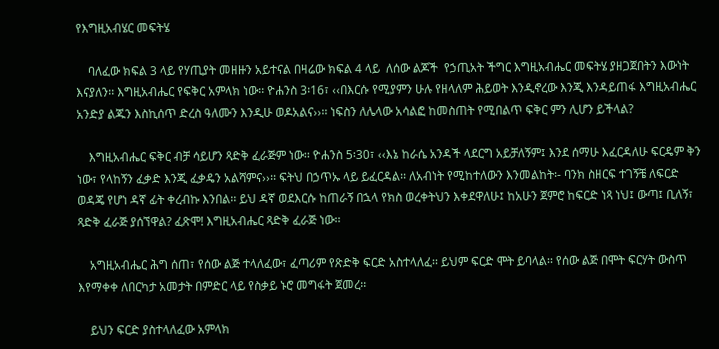የእግዚአብሄር መፍትሄ

    ባለፈው ክፍል 3 ላይ የሃጢያት መዘዙን አይተናል በዛሬው ክፍል 4 ላይ  ለሰው ልጆች  የኃጢአት ችግር እግዚአብሔር መፍትሄ ያዘጋጀበትን እውነት እናያለን፡፡ እግዚአብሔር የፍቅር አምላክ ነው፡፡ ዮሐንስ 3፡16፣ ‹‹በእርሱ የሚያምን ሁሉ የዘላለም ሕይወት እንዲኖረው እንጂ እንዳይጠፋ እግዚአብሔር አንድያ ልጁን እስኪሰጥ ድረስ ዓለሙን እንዲሁ ወዶአልና››፡፡ ነፍስን ለሌላው አሳልፎ ከመስጠት የሚበልጥ ፍቅር ምን ሊሆን ይችላል?

    እግዚአብሔር ፍቅር ብቻ ሳይሆን ጻድቅ ፈራጅም ነው፡፡ ዮሐንስ 5፡30፣ ‹‹እኔ ከራሴ አንዳች ላደርግ አይቻለኝም፤ እንደ ሰማሁ እፈርዳለሁ ፍርዴም ቅን ነው፣ የላከኝን ፈቃድ እንጂ ፈቃዴን አልሻምና››፡፡ ፍትህ በኃጥኡ ላይ ይፈርዳል፡፡ ለአብነት የሚከተለውን እንመልከት፡- ባንክ ስዘርፍ ተገኝቼ ለፍርድ ወዳጄ የሆነ ዳኛ ፊት ቀረብኩ እንበል፡፡ ይህ ዳኛ ወደእርሱ ከጠራኝ በኋላ የክስ ወረቀትህን እቀደዋለሁ፤ ከአሁን ጀምሮ ከፍርድ ነጻ ነህ፤ ውጣ፤ ቢለኝ፣ ጻድቅ ፈራጅ ያሰኘዋል? ፈጽሞ! እግዚአብሔር ጻድቅ ፈራጅ ነው፡፡

    አግዚአብሔር ሕግ ሰጠ፣ የሰው ልጅ ተላለፈው፣ ፈጣሪም የጽድቅ ፍርድ አስተላለፈ፡፡ ይህም ፍርድ ሞት ይባላል፡፡ የሰው ልጅ በሞት ፍርሃት ውስጥ እየማቀቀ ለበርካታ አመታት በምድር ላይ የስቃይ ኑሮ መግፋት ጀመረ፡፡

    ይህን ፍርድ ያስተላለፈው አምላክ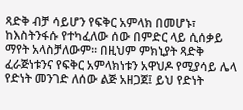ጻድቅ ብቻ ሳይሆን የፍቅር አምላክ በመሆኑ፣ ከእስትንፋሱ የተካፈለው ሰው በምድር ላይ ሲሰቃይ ማየት አላስቻለውም፡፡ በዚህም ምክኒያት ጻድቅ ፈራጅነቱንና የፍቅር አምላክነቱን አዋህዶ የሚያሳይ ሌላ የድነት መንገድ ለሰው ልጅ አዘጋጀ፤ ይህ የድነት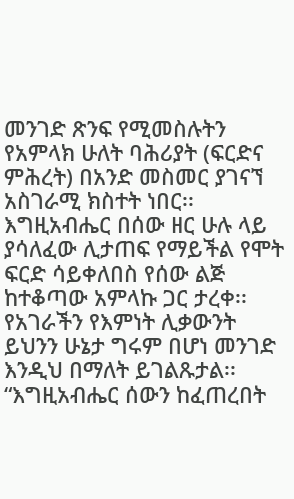መንገድ ጽንፍ የሚመስሉትን የአምላክ ሁለት ባሕሪያት (ፍርድና ምሕረት) በአንድ መስመር ያገናኘ አስገራሚ ክስተት ነበር፡፡ እግዚአብሔር በሰው ዘር ሁሉ ላይ ያሳለፈው ሊታጠፍ የማይችል የሞት ፍርድ ሳይቀለበስ የሰው ልጅ ከተቆጣው አምላኩ ጋር ታረቀ፡፡ የአገራችን የእምነት ሊቃውንት ይህንን ሁኔታ ግሩም በሆነ መንገድ እንዲህ በማለት ይገልጹታል፡፡ “እግዚአብሔር ሰውን ከፈጠረበት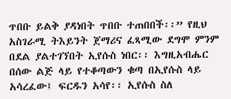ጥበቡ ይልቅ ያዳነበት ጥበቡ ተጠበበች፡፡” የዚህ አስገራሚ ትእይንት ጀማሪና ፈጻሚው ደግሞ ምንም በደል ያልተገኘበት ኢየሱስ ነበር፡፡ እግዚአብሔር በሰው ልጅ ላይ የተቆጣውን ቁጣ በኢየሱስ ላይ አሳረፈው፤ ፍርዱን አሳየ፡፡ ኢየሱስ ስለ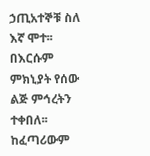ኃጢአተኞቹ ስለ እኛ ሞተ፡፡ በእርሱም ምክኒያት የሰው ልጅ ምኅረትን ተቀበለ፡፡ ከፈጣሪውም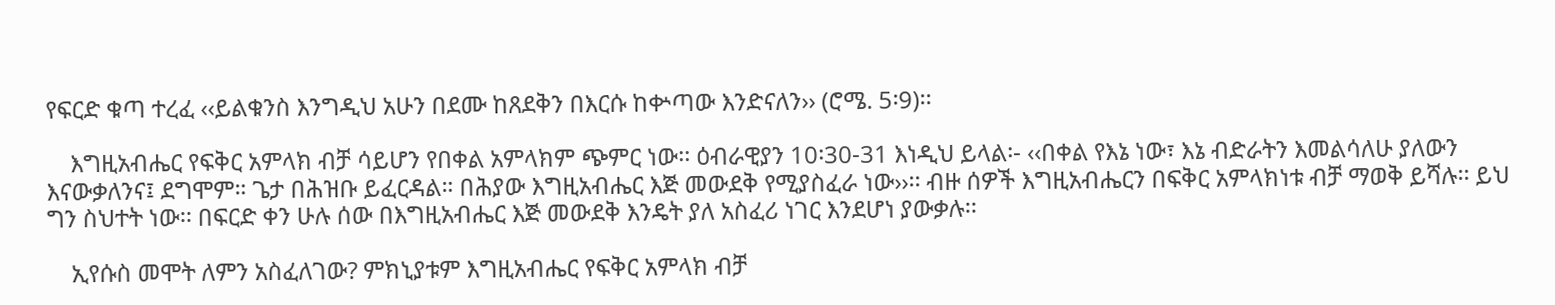የፍርድ ቁጣ ተረፈ ‹‹ይልቁንስ እንግዲህ አሁን በደሙ ከጸደቅን በእርሱ ከቍጣው እንድናለን›› (ሮሜ. 5፡9)፡፡

    እግዚአብሔር የፍቅር አምላክ ብቻ ሳይሆን የበቀል አምላክም ጭምር ነው፡፡ ዕብራዊያን 10፡30-31 እነዲህ ይላል፡- ‹‹በቀል የእኔ ነው፣ እኔ ብድራትን እመልሳለሁ ያለውን እናውቃለንና፤ ደግሞም። ጌታ በሕዝቡ ይፈርዳል። በሕያው እግዚአብሔር እጅ መውደቅ የሚያስፈራ ነው››፡፡ ብዙ ሰዎች እግዚአብሔርን በፍቅር አምላክነቱ ብቻ ማወቅ ይሻሉ፡፡ ይህ ግን ስህተት ነው፡፡ በፍርድ ቀን ሁሉ ሰው በእግዚአብሔር እጅ መውደቅ እንዴት ያለ አስፈሪ ነገር እንደሆነ ያውቃሉ፡፡

    ኢየሱስ መሞት ለምን አስፈለገው? ምክኒያቱም እግዚአብሔር የፍቅር አምላክ ብቻ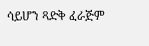ሳይሆን ጻድቅ ፈራጅም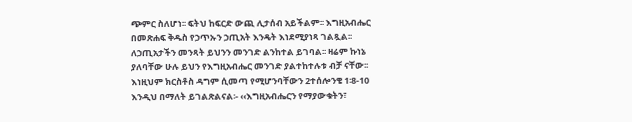ጭምር ስለሆነ፡፡ ፍትህ ከፍርድ ውጪ ሊታሰብ አይችልም፡፡ እግዚአብሔር በመጽሐፍ ቅዱስ የኃጥኡን ኃጢአት እንዴት እነደሚያነጻ ገልጿል፡፡ ለኃጢአታችን መንጻት ይህንን መንገድ ልንከተል ይገባል፡፡ ዛሬም ኩነኔ ያለባቸው ሁሉ ይህን የእግዚአብሔር መንገድ ያልተከተሉቱ ብቻ ናቸው፡፡ እነዚህም ክርስቶስ ዳግም ሲመጣ የሚሆንባቸውን 2ተሰሎንቄ 1፡8-10 እንዲህ በማለት ይገልጽልናል፡- ‹‹እግዚአብሔርን የማያውቁትን፣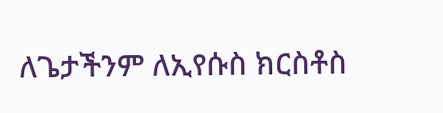ለጌታችንም ለኢየሱስ ክርስቶስ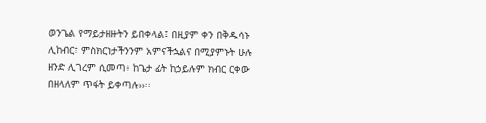ወንጌል የማይታዘዙትን ይበቀላል፤ በዚያም ቀን በቅዱሳኑ ሊከብር፣ ምስክርነታችንንም አምናችኋልና በሚያምኑት ሁሉ ዘንድ ሊገረም ሲመጣ፥ ከጌታ ፊት ከኃይሉም ክብር ርቀው በዘላለም ጥፋት ይቀጣሉ››፡፡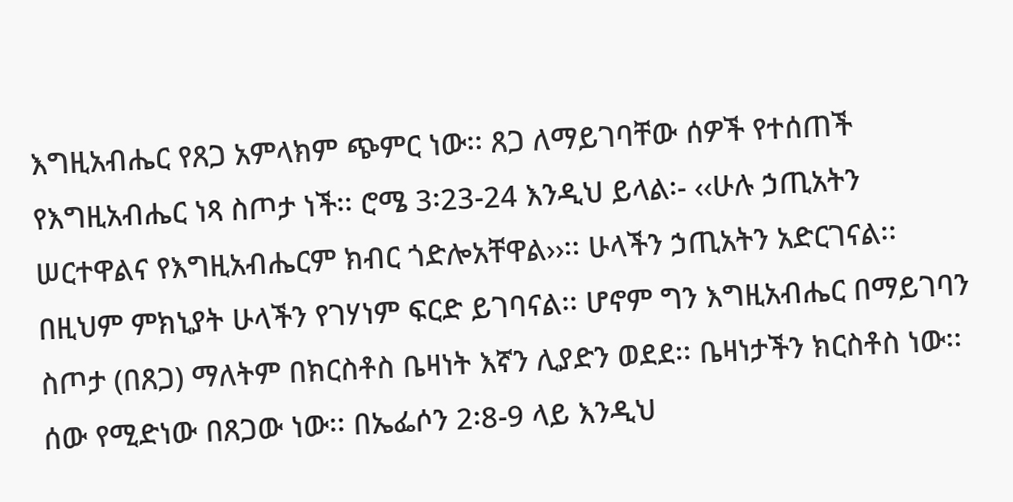እግዚአብሔር የጸጋ አምላክም ጭምር ነው፡፡ ጸጋ ለማይገባቸው ሰዎች የተሰጠች የእግዚአብሔር ነጻ ስጦታ ነች፡፡ ሮሜ 3፡23-24 እንዲህ ይላል፡- ‹‹ሁሉ ኃጢአትን ሠርተዋልና የእግዚአብሔርም ክብር ጎድሎአቸዋል››፡፡ ሁላችን ኃጢአትን አድርገናል፡፡ በዚህም ምክኒያት ሁላችን የገሃነም ፍርድ ይገባናል፡፡ ሆኖም ግን እግዚአብሔር በማይገባን ስጦታ (በጸጋ) ማለትም በክርስቶስ ቤዛነት እኛን ሊያድን ወደደ፡፡ ቤዛነታችን ክርስቶስ ነው፡፡ሰው የሚድነው በጸጋው ነው፡፡ በኤፌሶን 2፡8-9 ላይ እንዲህ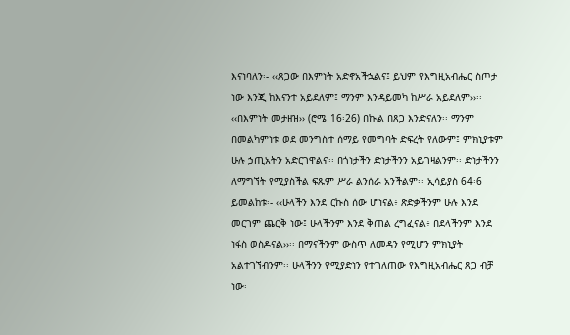እናነባለን፡- ‹‹ጸጋው በእምነት አድኖአችኋልና፤ ይህም የእግዚአብሔር ስጦታ ነው እንጂ ከእናንተ አይደለም፤ ማንም እንዳይመካ ከሥራ አይደለም››፡፡ ‹‹በእምነት መታዘዝ›› (ሮሜ 16፡26) በኩል በጸጋ እንድናለን፡፡ ማንም በመልካምነቱ ወደ መንግስተ ሰማይ የመግባት ድፍረት የለውም፤ ምክኒያቱም ሁሉ ኃጢአትን አድርገዋልና፡፡ በጎነታችን ድነታችንን አይገዛልንም፡፡ ድነታችንን ለማግኘት የሚያስችል ፍጹም ሥራ ልንሰራ አንችልም፡፡ ኢሳይያስ 64፡6 ይመልከቱ፡- ‹‹ሁላችን እንደ ርኩስ ሰው ሆነናል፥ ጽድቃችንም ሁሉ እንደ መርገም ጨርቅ ነው፤ ሁላችንም እንደ ቅጠል ረግፈናል፥ በደላችንም እንደ ነፋስ ወስዶናል››፡፡ በማናችንም ውስጥ ለመዳን የሚሆን ምክኒያት አልተገኘብንም፡፡ ሁላችንን የሚያድነን የተገለጠው የእግዚአብሔር ጸጋ ብቻ ነው፡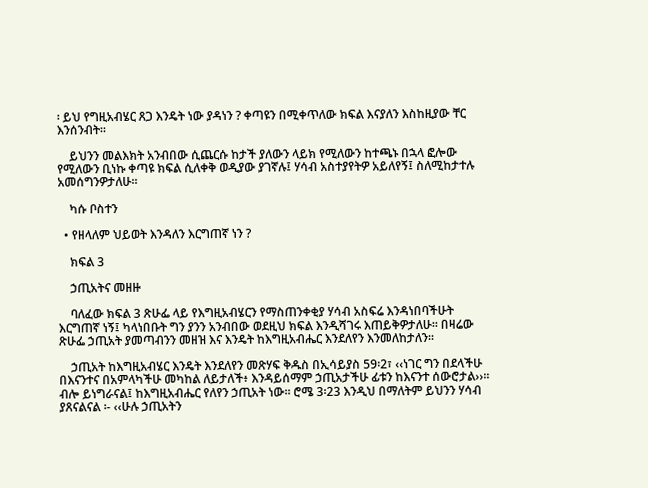፡ ይህ የግዚአብሄር ጸጋ እንዴት ነው ያዳነን ? ቀጣዩን በሚቀጥለው ክፍል እናያለን እስከዚያው ቸር እንሰንብት።

    ይህንን መልእክት አንብበው ሲጨርሱ ከታች ያለውን ላይክ የሚለውን ከተጫኑ በኋላ ፎሎው የሚለውን ቢነኩ ቀጣዩ ክፍል ሲለቀቅ ወዲያው ያገኛሉ፤ ሃሳብ አስተያየትዎ አይለየኝ፤ ስለሚከታተሉ አመሰግንዎታለሁ።

    ካሱ ቦስተን

  • የዘላለም ህይወት እንዳለን እርግጠኛ ነን ?

    ክፍል 3

    ኃጢአትና መዘዙ

    ባለፈው ክፍል 3 ጽሁፌ ላይ የእግዚአብሄርን የማስጠንቀቂያ ሃሳብ አስፍሬ እንዳነበባችሁት እርግጠኛ ነኝ፤ ካላነበቡት ግን ያንን አንብበው ወደዚህ ክፍል እንዲሻገሩ እጠይቅዎታለሁ። በዛሬው ጽሁፌ ኃጢአት ያመጣብንን መዘዝ እና እንዴት ከእግዚአብሔር እንደለየን እንመለከታለን፡፡

    ኃጢአት ከእግዚአብሄር እንዴት እንደለየን መጽሃፍ ቅዱስ በኢሳይያስ 59፡2፣ ‹‹ነገር ግን በደላችሁ በእናንተና በአምላካችሁ መካከል ለይታለች፥ እንዳይሰማም ኃጢአታችሁ ፊቱን ከእናንተ ሰውሮታል››፡፡ ብሎ ይነግራናል፤ ከእግዚአብሔር የለየን ኃጢአት ነው፡፡ ሮሜ 3፡23 እንዲህ በማለትም ይህንን ሃሳብ ያጸናልናል ፡- ‹‹ሁሉ ኃጢአትን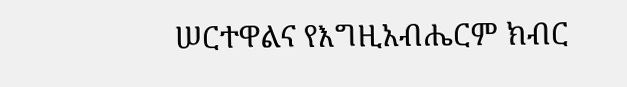ሠርተዋልና የእግዚአብሔርም ክብር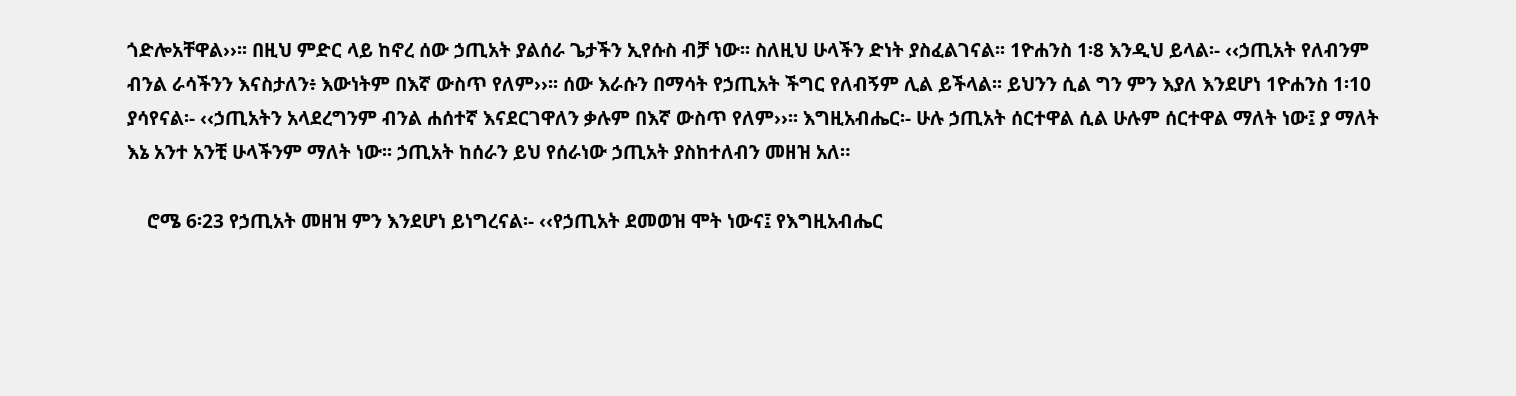ጎድሎአቸዋል››፡፡ በዚህ ምድር ላይ ከኖረ ሰው ኃጢአት ያልሰራ ጌታችን ኢየሱስ ብቻ ነው፡፡ ስለዚህ ሁላችን ድነት ያስፈልገናል፡፡ 1ዮሐንስ 1፡8 እንዲህ ይላል፡- ‹‹ኃጢአት የለብንም ብንል ራሳችንን እናስታለን፥ እውነትም በእኛ ውስጥ የለም››፡፡ ሰው እራሱን በማሳት የኃጢአት ችግር የለብኝም ሊል ይችላል፡፡ ይህንን ሲል ግን ምን እያለ እንደሆነ 1ዮሐንስ 1፡10 ያሳየናል፡- ‹‹ኃጢአትን አላደረግንም ብንል ሐሰተኛ እናደርገዋለን ቃሉም በእኛ ውስጥ የለም››፡፡ እግዚአብሔር፡- ሁሉ ኃጢአት ሰርተዋል ሲል ሁሉም ሰርተዋል ማለት ነው፤ ያ ማለት እኔ አንተ አንቺ ሁላችንም ማለት ነው፡፡ ኃጢአት ከሰራን ይህ የሰራነው ኃጢአት ያስከተለብን መዘዝ አለ።

    ሮሜ 6፡23 የኃጢአት መዘዝ ምን እንደሆነ ይነግረናል፡- ‹‹የኃጢአት ደመወዝ ሞት ነውና፤ የእግዚአብሔር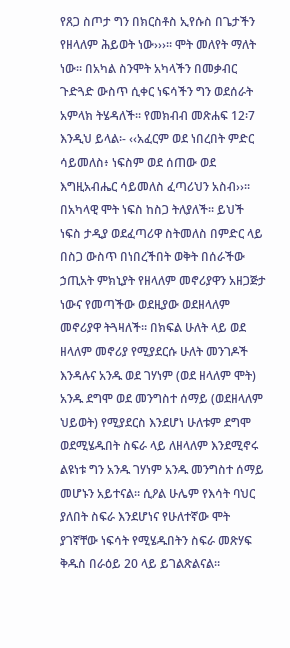የጸጋ ስጦታ ግን በክርስቶስ ኢየሱስ በጌታችን የዘላለም ሕይወት ነው›››፡፡ ሞት መለየት ማለት ነው፡፡ በአካል ስንሞት አካላችን በመቃብር ጉድጓድ ውስጥ ሲቀር ነፍሳችን ግን ወደሰራት አምላክ ትሄዳለች፡፡ የመክብብ መጽሐፍ 12፡7 እንዲህ ይላል፡- ‹‹አፈርም ወደ ነበረበት ምድር ሳይመለስ፥ ነፍስም ወደ ሰጠው ወደ እግዚአብሔር ሳይመለስ ፈጣሪህን አስብ››፡፡ በአካላዊ ሞት ነፍስ ከስጋ ትለያለች፡፡ ይህች ነፍስ ታዲያ ወደፈጣሪዋ ስትመለስ በምድር ላይ በስጋ ውስጥ በነበረችበት ወቅት በሰራችው ኃጢአት ምክኒያት የዘላለም መኖሪያዋን አዘጋጅታ ነውና የመጣችው ወደዚያው ወደዘላለም መኖሪያዋ ትጓዛለች። በክፍል ሁለት ላይ ወደ ዘላለም መኖሪያ የሚያደርሱ ሁለት መንገዶች እንዳሉና አንዱ ወደ ገሃነም (ወደ ዘላለም ሞት) አንዱ ደግሞ ወደ መንግስተ ሰማይ (ወደዘላለም ህይወት) የሚያደርስ እንደሆነ ሁለቱም ደግሞ ወደሚሄዱበት ስፍራ ላይ ለዘላለም እንደሚኖሩ ልዩነቱ ግን አንዱ ገሃነም አንዱ መንግስተ ሰማይ መሆኑን አይተናል። ሲዖል ሁሌም የእሳት ባህር ያለበት ስፍራ እንደሆነና የሁለተኛው ሞት ያገኛቸው ነፍሳት የሚሄዱበትን ስፍራ መጽሃፍ ቅዱስ በራዕይ 20 ላይ ይገልጽልናል።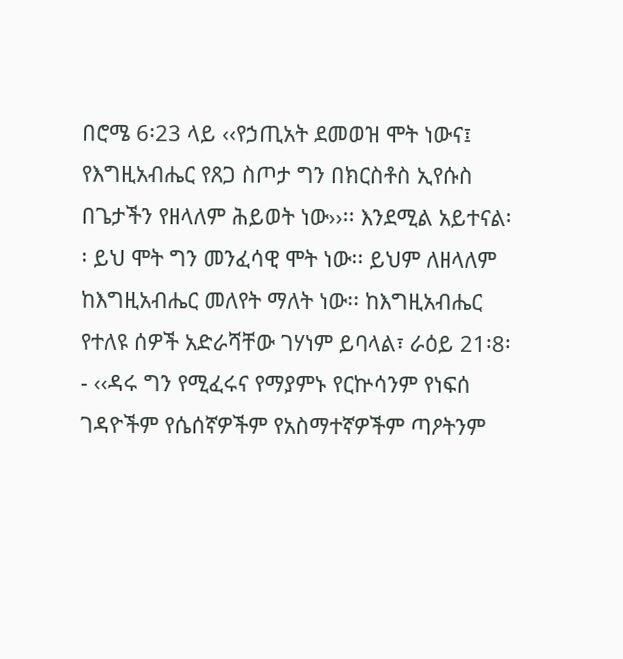በሮሜ 6፡23 ላይ ‹‹የኃጢአት ደመወዝ ሞት ነውና፤ የእግዚአብሔር የጸጋ ስጦታ ግን በክርስቶስ ኢየሱስ በጌታችን የዘላለም ሕይወት ነው››፡፡ እንደሚል አይተናል፡፡ ይህ ሞት ግን መንፈሳዊ ሞት ነው፡፡ ይህም ለዘላለም ከእግዚአብሔር መለየት ማለት ነው፡፡ ከእግዚአብሔር የተለዩ ሰዎች አድራሻቸው ገሃነም ይባላል፣ ራዕይ 21፡8፡- ‹‹ዳሩ ግን የሚፈሩና የማያምኑ የርኵሳንም የነፍሰ ገዳዮችም የሴሰኛዎችም የአስማተኛዎችም ጣዖትንም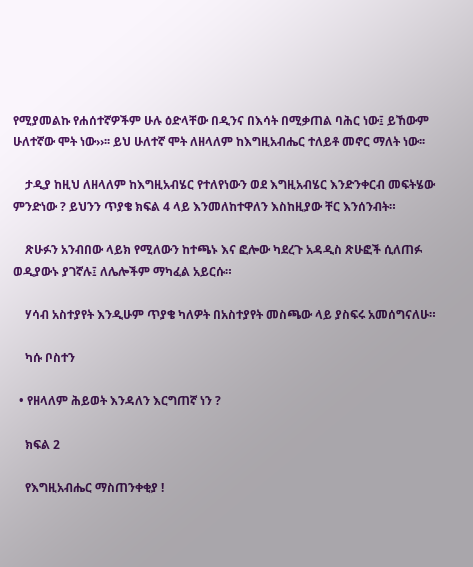የሚያመልኩ የሐሰተኛዎችም ሁሉ ዕድላቸው በዲንና በእሳት በሚቃጠል ባሕር ነው፤ ይኸውም ሁለተኛው ሞት ነው››፡፡ ይህ ሁለተኛ ሞት ለዘላለም ከእግዚአብሔር ተለይቶ መኖር ማለት ነው፡፡

    ታዲያ ከዚህ ለዘላለም ከእግዚአብሄር የተለየነውን ወደ እግዚአብሄር እንድንቀርብ መፍትሄው ምንድነው ? ይህንን ጥያቄ ክፍል 4 ላይ እንመለከተዋለን እስከዚያው ቸር እንሰንብት።

    ጽሁፉን አንብበው ላይክ የሚለውን ከተጫኑ እና ፎሎው ካደረጉ አዳዲስ ጽሁፎች ሲለጠፉ ወዲያውኑ ያገኛሉ፤ ለሌሎችም ማካፈል አይርሱ።

    ሃሳብ አስተያየት እንዲሁም ጥያቄ ካለዎት በአስተያየት መስጫው ላይ ያስፍሩ አመሰግናለሁ።

    ካሱ ቦስተን

  • የዘላለም ሕይወት እንዳለን እርግጠኛ ነን ?

    ክፍል 2

    የእግዚአብሔር ማስጠንቀቂያ !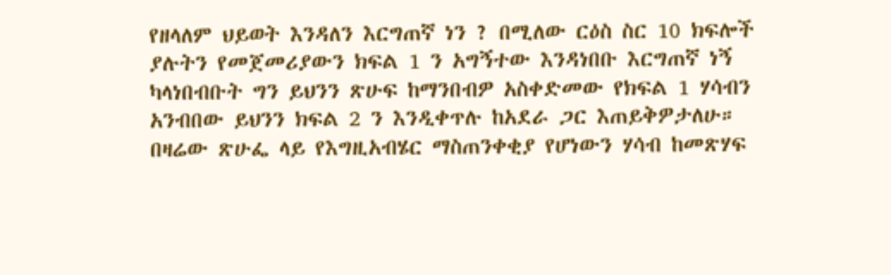የዘላለም ህይወት እንዳለን እርግጠኛ ነን ? በሚለው ርዕስ ስር 10 ክፍሎች ያሉትን የመጀመሪያውን ክፍል 1 ን አግኝተው እንዳነበቡ እርግጠኛ ነኝ ካላነበብቡት ግን ይህንን ጽሁፍ ከማንበብዎ አስቀድመው የክፍል 1 ሃሳብን አንብበው ይህንን ክፍል 2 ን እንዲቀጥሉ ከአደራ ጋር እጠይቅዎታለሁ። በዛሬው ጽሁፌ ላይ የእግዚአብሄር ማስጠንቀቂያ የሆነውን ሃሳብ ከመጽሃፍ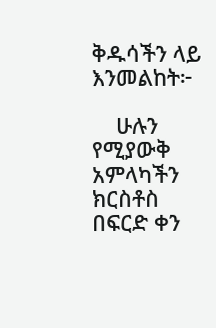ቅዱሳችን ላይ እንመልከት፦

    ሁሉን የሚያውቅ አምላካችን ክርስቶስ በፍርድ ቀን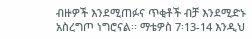ብዙዎች እንደሚጠፉና ጥቂቶች ብቻ እንደሚድኑ አስረግጦ ነግሮናል፡፡ ማቴዎስ 7፡13-14 እንዲህ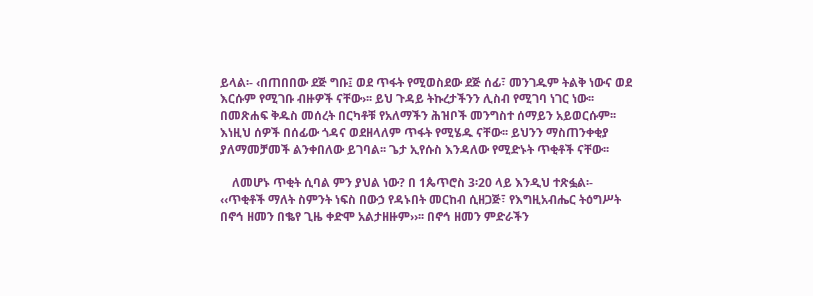ይላል፡- ‹በጠበበው ደጅ ግቡ፤ ወደ ጥፋት የሚወስደው ደጅ ሰፊ፣ መንገዱም ትልቅ ነውና ወደ እርሱም የሚገቡ ብዙዎች ናቸው›፡፡ ይህ ጉዳይ ትኩረታችንን ሊስብ የሚገባ ነገር ነው፡፡ በመጽሐፍ ቅዱስ መሰረት በርካቶቹ የአለማችን ሕዝቦች መንግስተ ሰማይን አይወርሱም፡፡ እነዚህ ሰዎች በሰፊው ጎዳና ወደዘላለም ጥፋት የሚሄዱ ናቸው፡፡ ይህንን ማስጠንቀቂያ ያለማመቻመች ልንቀበለው ይገባል፡፡ ጌታ ኢየሱስ እንዳለው የሚድኑት ጥቂቶች ናቸው፡፡

    ለመሆኑ ጥቂት ሲባል ምን ያህል ነው? በ 1ጴጥሮስ 3፡20 ላይ እንዲህ ተጽፏል፡- ‹‹ጥቂቶች ማለት ስምንት ነፍስ በውኃ የዳኑበት መርከብ ሲዘጋጅ፣ የእግዚአብሔር ትዕግሥት በኖኅ ዘመን በቈየ ጊዜ ቀድሞ አልታዘዙም››፡፡ በኖኅ ዘመን ምድራችን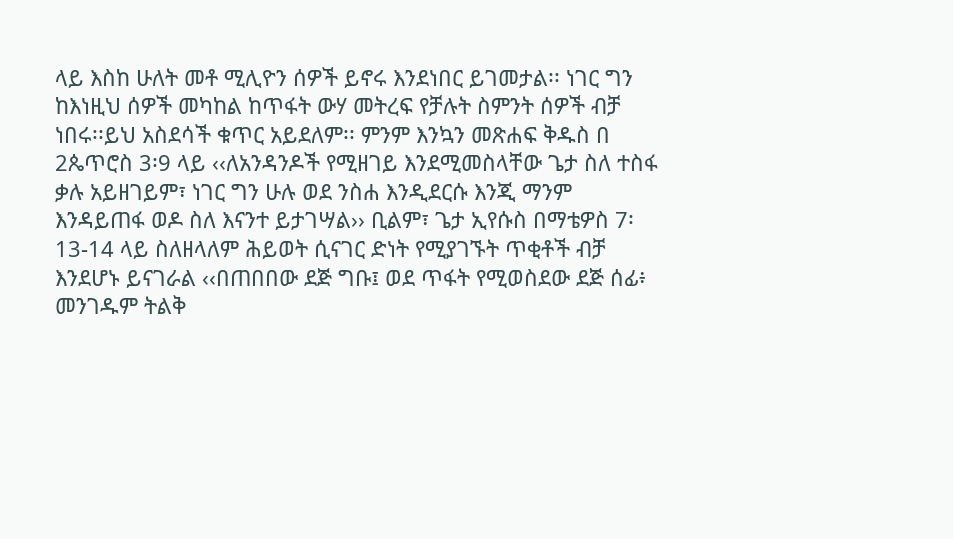ላይ እስከ ሁለት መቶ ሚሊዮን ሰዎች ይኖሩ እንደነበር ይገመታል፡፡ ነገር ግን ከእነዚህ ሰዎች መካከል ከጥፋት ውሃ መትረፍ የቻሉት ስምንት ሰዎች ብቻ ነበሩ፡፡ይህ አስደሳች ቁጥር አይደለም፡፡ ምንም እንኳን መጽሐፍ ቅዱስ በ 2ጴጥሮስ 3፡9 ላይ ‹‹ለአንዳንዶች የሚዘገይ እንደሚመስላቸው ጌታ ስለ ተስፋ ቃሉ አይዘገይም፣ ነገር ግን ሁሉ ወደ ንስሐ እንዲደርሱ እንጂ ማንም እንዳይጠፋ ወዶ ስለ እናንተ ይታገሣል›› ቢልም፣ ጌታ ኢየሱስ በማቴዎስ 7፡13-14 ላይ ስለዘላለም ሕይወት ሲናገር ድነት የሚያገኙት ጥቂቶች ብቻ እንደሆኑ ይናገራል ‹‹በጠበበው ደጅ ግቡ፤ ወደ ጥፋት የሚወስደው ደጅ ሰፊ፥ መንገዱም ትልቅ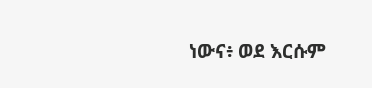ነውና፥ ወደ እርሱም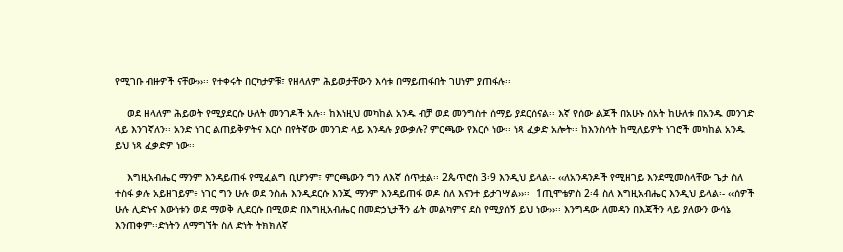የሚገቡ ብዙዎች ናቸው››፡፡ የተቀሩት በርካታዎቹ፣ የዘላለም ሕይወታቸውን እሳቱ በማይጠፋበት ገሀነም ያጠፋሉ፡፡

    ወደ ዘላለም ሕይወት የሚያደርሱ ሁለት መንገዶች አሉ፡፡ ከእነዚህ መካከል አንዱ ብቻ ወደ መንግስተ ሰማይ ያደርሰናል፡፡ እኛ የሰው ልጆች በአሁኑ ሰአት ከሁለቱ በአንዱ መንገድ ላይ እንገኛለን፡፡ አንድ ነገር ልጠይቅዎትና እርሶ በየትኛው መንገድ ላይ እንዳሉ ያውቃሉ? ምርጫው የእርሶ ነው፡፡ ነጻ ፈቃድ አሎት፡፡ ከእንስሳት ከሚለይዎት ነገሮች መካከል አንዱ ይህ ነጻ ፈቃድዎ ነው፡፡

    እግዚአብሔር ማንም እንዳይጠፋ የሚፈልግ ቢሆንም፣ ምርጫውን ግን ለእኛ ሰጥቷል፡፡ 2ጴጥሮስ 3፡9 እንዲህ ይላል፡- ‹‹ለአንዳንዶች የሚዘገይ እንደሚመስላቸው ጌታ ስለ ተስፋ ቃሉ አይዘገይም፥ ነገር ግን ሁሉ ወደ ንስሐ እንዲደርሱ እንጂ ማንም እንዳይጠፋ ወዶ ስለ እናንተ ይታገሣል››፡፡  1ጢሞቴዎስ 2፡4 ስለ እግዚአብሔር እንዲህ ይላል፡- ‹‹ሰዎች ሁሉ ሊድኑና እውነቱን ወደ ማወቅ ሊደርሱ በሚወድ በእግዚአብሔር በመድኃኒታችን ፊት መልካምና ደስ የሚያሰኝ ይህ ነው››፡፡ እንግዳው ለመዳን በእጃችን ላይ ያለውን ውሳኔ እንጠቀም፡፡ድነትን ለማግኘት ስለ ድነት ትክክለኛ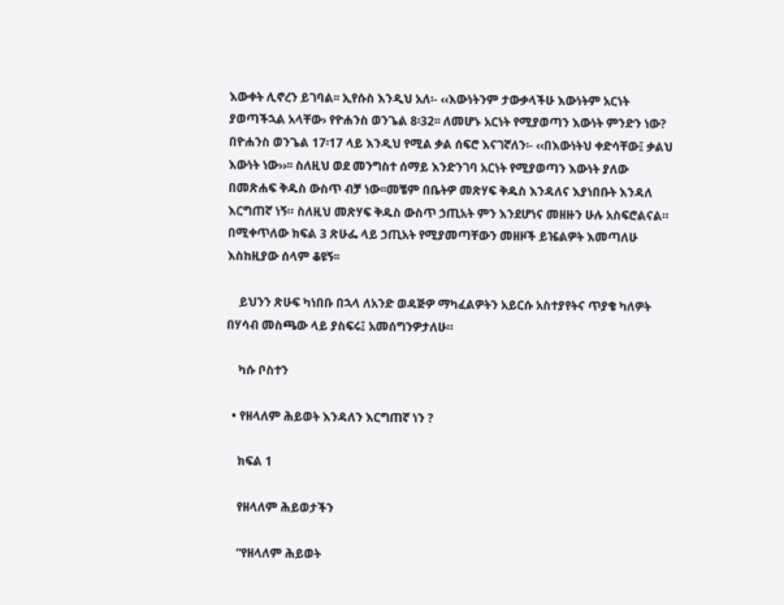እውቀት ሊኖረን ይገባል፡፡ ኢየሱስ እንዲህ አለ፡- ‹‹እውነትንም ታውቃላችሁ እውነትም አርነት ያወጣችኋል አላቸው› የዮሐንስ ወንጌል 8፡32፡፡ ለመሆኑ አርነት የሚያወጣን እውነት ምንድን ነው? በዮሐንስ ወንጌል 17፡17 ላይ እንዲህ የሚል ቃል ሰፍሮ እናገኛለን፡- ‹‹በእውነትህ ቀድሳቸው፤ ቃልህ እውነት ነው››፡፡ ስለዚህ ወደ መንግስተ ሰማይ እንድንገባ አርነት የሚያወጣን እውነት ያለው በመጽሐፍ ቅዱስ ውስጥ ብቻ ነው፡፡መቼም በቤትዎ መጽሃፍ ቅዱስ እንዳለና እያነበቡት እንዳለ እርግጠኛ ነኝ። ስለዚህ መጽሃፍ ቅዱስ ውስጥ ኃጢአት ምን እንደሆነና መዘዙን ሁሉ አስፍሮልናል። በሚቀጥለው ክፍል 3 ጽሁፌ ላይ ኃጢአት የሚያመጣቸውን መዘዞች ይዤልዎት እመጣለሁ እስከዚያው ሰላም ቆዩኝ፡፡

    ይህንን ጽሁፍ ካነበቡ በኋላ ለአንድ ወዳጅዎ ማካፈልዎትን አይርሱ አስተያየትና ጥያቄ ካለዎት በሃሳብ መስጫው ላይ ያስፍሩ፤ አመሰግንዎታለሁ።

    ካሱ ቦስተን

  • የዘላለም ሕይወት እንዳለን እርግጠኛ ነን ?

    ክፍል 1

    የዘላለም ሕይወታችን

    “የዘላለም ሕይወት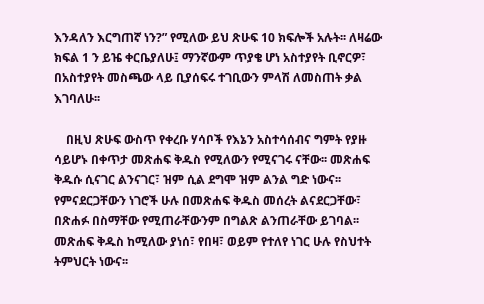እንዳለን እርግጠኛ ነን?” የሚለው ይህ ጽሁፍ 10 ክፍሎች አሉት፡፡ ለዛሬው ክፍል 1 ን ይዤ ቀርቤያለሁ፤ ማንኛውም ጥያቄ ሆነ አስተያየት ቢኖርዎ፣ በአስተያየት መስጫው ላይ ቢያሰፍሩ ተገቢውን ምላሽ ለመስጠት ቃል እገባለሁ፡፡

    በዚህ ጽሁፍ ውስጥ የቀረቡ ሃሳቦች የእኔን አስተሳሰብና ግምት የያዙ ሳይሆኑ በቀጥታ መጽሐፍ ቅዱስ የሚለውን የሚናገሩ ናቸው፡፡ መጽሐፍ ቅዱሱ ሲናገር ልንናገር፣ ዝም ሲል ደግሞ ዝም ልንል ግድ ነውና፡፡ የምናደርጋቸውን ነገሮች ሁሉ በመጽሐፍ ቅዱስ መሰረት ልናደርጋቸው፣ በጽሐፉ በስማቸው የሚጠራቸውንም በግልጽ ልንጠራቸው ይገባል፡፡ መጽሐፍ ቅዱስ ከሚለው ያነሰ፣ የበዛ፣ ወይም የተለየ ነገር ሁሉ የስህተት ትምህርት ነውና፡፡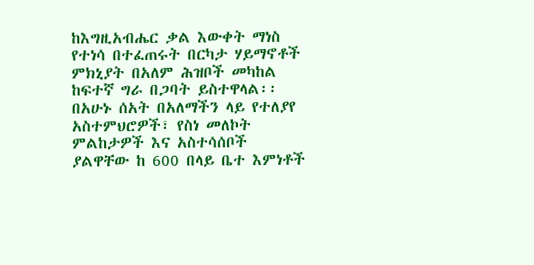ከእግዚአብሔር ቃል እውቀት ማነስ የተነሳ በተፈጠሩት በርካታ ሃይማኖቶች ምክኒያት በአለም ሕዝቦች መካከል ከፍተኛ ግራ በጋባት ይስተዋላል፡፡ በአሁኑ ሰአት በአለማችን ላይ የተለያየ አስተምህሮዎች፣ የስነ መለኮት ምልከታዎች እና አስተሳሰቦች ያልዋቸው ከ 600 በላይ ቤተ እምነቶች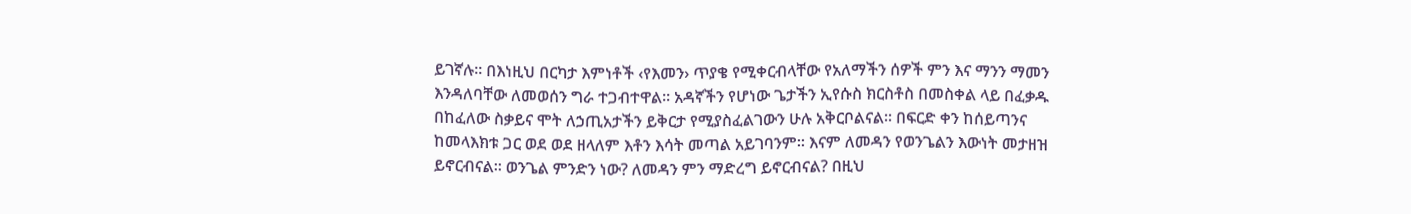ይገኛሉ፡፡ በእነዚህ በርካታ እምነቶች ‹የእመን› ጥያቄ የሚቀርብላቸው የአለማችን ሰዎች ምን እና ማንን ማመን እንዳለባቸው ለመወሰን ግራ ተጋብተዋል፡፡ አዳኛችን የሆነው ጌታችን ኢየሱስ ክርስቶስ በመስቀል ላይ በፈቃዱ በከፈለው ስቃይና ሞት ለኃጢአታችን ይቅርታ የሚያስፈልገውን ሁሉ አቅርቦልናል፡፡ በፍርድ ቀን ከሰይጣንና ከመላእክቱ ጋር ወደ ወደ ዘላለም እቶን እሳት መጣል አይገባንም፡፡ እናም ለመዳን የወንጌልን እውነት መታዘዝ ይኖርብናል፡፡ ወንጌል ምንድን ነው? ለመዳን ምን ማድረግ ይኖርብናል? በዚህ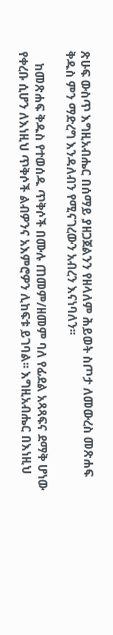ጽሁፍ ውስጥ እግዚአብሔር በሰማይ ያዘጋጀልንን የዘላለም ሕይወት ስጦታ ለመውረስ መጽሐፍ ቅዱስ ምን ማድረግ እንዳለብን የሚናገረውን አብረን እናነባለን፡፡

    ከመጽሐፍ ቅዱስ የተወሰዱ ጥቅሶች በሙሉ ጠመም/ዘመም ባለ የፊደል አጻጻፍና ደማቅ ሆነው የቀረቡ ሲሆን ለእነዚህ ጥቅሶች ልብዎንና አእምሮዎን ሊከፍቱ ይገባል፡፡ እግዚአብሔር በእነዚህ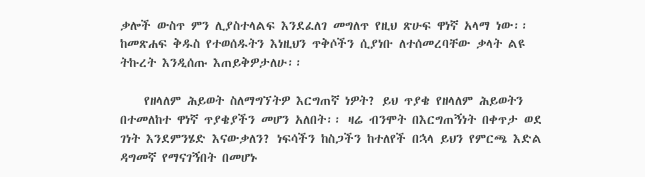ቃሎች ውስጥ ምን ሊያስተላልፍ እንደፈለገ መግለጥ የዚህ ጽሁፍ ዋነኛ አላማ ነው፡፡ ከመጽሐፍ ቅዱስ የተወሰዱትን እነዚህን ጥቅሶችን ሲያነቡ ለተሰመረባቸው ቃላት ልዩ ትኩረት እንዲሰጡ እጠይቅዎታለሁ፡፡

    የዘላለም ሕይወት ስለማግኘትዎ እርግጠኛ ነዎት? ይህ ጥያቄ የዘላለም ሕይወትን በተመለከተ ዋነኛ ጥያቄያችን መሆን አለበት፡፡ ዛሬ ብንሞት በእርግጠኝነት በቀጥታ ወደ ገነት እንደምንሄድ እናውቃለን? ነፍሳችን ከስጋችን ከተለየች በኋላ ይህን የምርጫ እድል ዳግመኛ የማናገኝበት በመሆኑ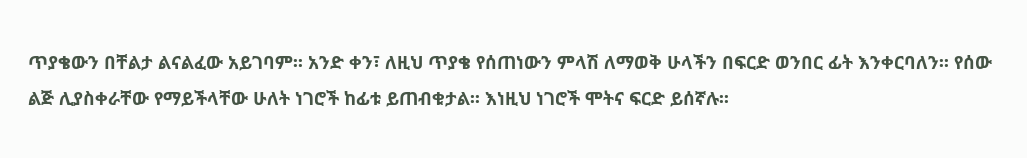ጥያቄውን በቸልታ ልናልፈው አይገባም፡፡ አንድ ቀን፣ ለዚህ ጥያቄ የሰጠነውን ምላሽ ለማወቅ ሁላችን በፍርድ ወንበር ፊት እንቀርባለን፡፡ የሰው ልጅ ሊያስቀራቸው የማይችላቸው ሁለት ነገሮች ከፊቱ ይጠብቁታል፡፡ እነዚህ ነገሮች ሞትና ፍርድ ይሰኛሉ፡፡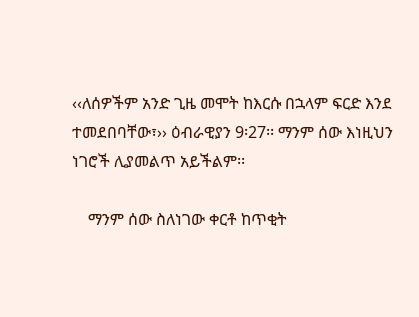‹‹ለሰዎችም አንድ ጊዜ መሞት ከእርሱ በኋላም ፍርድ እንደ ተመደበባቸው፣›› ዕብራዊያን 9፡27፡፡ ማንም ሰው እነዚህን ነገሮች ሊያመልጥ አይችልም፡፡

    ማንም ሰው ስለነገው ቀርቶ ከጥቂት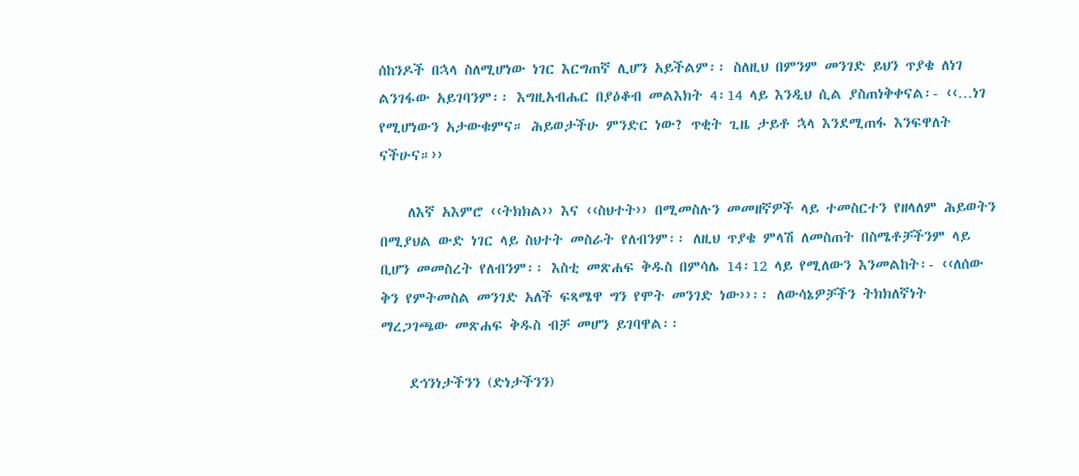ሰከንዶች በኋላ ስለሚሆነው ነገር እርግጠኛ ሊሆን አይችልም፡፡ ስለዚህ በምንም መንገድ ይህን ጥያቄ ለነገ ልንገፋው አይገባንም፡፡ እግዚአብሔር በያዕቆብ መልእክት 4፡14 ላይ እንዲህ ሲል ያስጠነቅቀናል፡- ‹‹…ነገ የሚሆነውን አታውቁምና። ሕይወታችሁ ምንድር ነው? ጥቂት ጊዜ ታይቶ ኋላ እንደሚጠፋ እንፍዋለት ናችሁና።››

    ለእኛ አእምሮ ‹‹ትክክል›› እና ‹‹ስህተት›› በሚመስሉን መመዘኛዎች ላይ ተመስርተን የዘላለም ሕይወትን በሚያህል ውድ ነገር ላይ ስህተት መስራት የለብንም፡፡ ለዚህ ጥያቄ ምላሽ ለመስጠት በስሜቶቻችንም ላይ ቢሆን መመስረት የለብንም፡፡ እስቲ መጽሐፍ ቅዱስ በምሳሌ 14፡12 ላይ የሚለውን እንመልከት፡- ‹‹ለሰው ቅን የምትመስል መንገድ አለች ፍጻሜዋ ግን የሞት መንገድ ነው››፡፡ ለውሳኔዎቻችን ትክክለኛነት ማረጋገጫው መጽሐፍ ቅዱስ ብቻ መሆን ይገባዋል፡፡

    ደኅንነታችንን (ድነታችንን)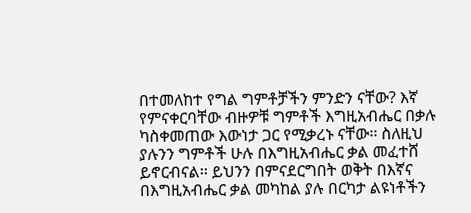በተመለከተ የግል ግምቶቻችን ምንድን ናቸው? እኛ የምናቀርባቸው ብዙዎቹ ግምቶች እግዚአብሔር በቃሉ ካስቀመጠው እውነታ ጋር የሚቃረኑ ናቸው፡፡ ስለዚህ ያሉንን ግምቶች ሁሉ በእግዚአብሔር ቃል መፈተሸ ይኖርብናል፡፡ ይህንን በምናደርግበት ወቅት በእኛና በእግዚአብሔር ቃል መካከል ያሉ በርካታ ልዩነቶችን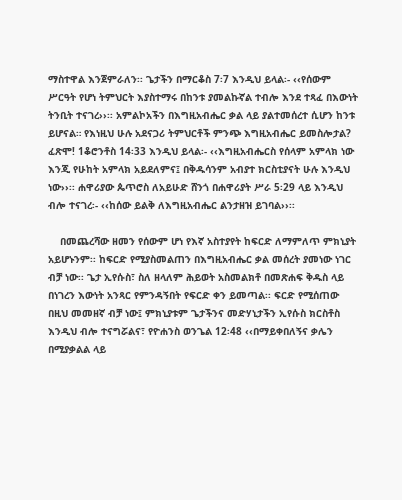ማስተዋል እንጀምራለን፡፡ ጌታችን በማርቆስ 7፡7 እንዲህ ይላል፡- ‹‹የሰውም ሥርዓት የሆነ ትምህርት እያስተማሩ በከንቱ ያመልኩኛል ተብሎ እንደ ተጻፈ በእውነት ትንቢት ተናገረ››፡፡ አምልኮአችን በእግዚአብሔር ቃል ላይ ያልተመሰረተ ሲሆን ከንቱ ይሆናል። የእነዚህ ሁሉ አደናጋሪ ትምህርቶች ምንጭ እግዚአብሔር ይመስሎታል? ፈጽሞ! 1ቆሮንቶስ 14፡33 እንዲህ ይላል፡- ‹‹እግዚአብሔርስ የሰላም አምላክ ነው እንጂ የሁከት አምላክ አይደለምና፤ በቅዱሳንም አብያተ ክርስቲያናት ሁሉ እንዲህ ነው››፡፡ ሐዋሪያው ጴጥሮስ ለአይሁድ ሸንጎ በሐዋሪያት ሥራ 5፡29 ላይ እንዲህ ብሎ ተናገረ፡- ‹‹ከሰው ይልቅ ለእግዚአብሔር ልንታዘዝ ይገባል››፡፡

    በመጨረሻው ዘመን የሰውም ሆነ የእኛ አስተያየት ከፍርድ ለማምለጥ ምክኒያት አይሆኑንም፡፡ ከፍርድ የሚያስመልጠን በእግዚአብሔር ቃል መሰረት ያመነው ነገር ብቻ ነው፡፡ ጌታ ኢየሱስ፣ ስለ ዘላለም ሕይወት አስመልክቶ በመጽሐፍ ቅዱስ ላይ በነገረን እውነት አንጻር የምንዳኝበት የፍርድ ቀን ይመጣል፡፡ ፍርድ የሚሰጠው በዚህ መመዘኛ ብቻ ነው፤ ምክኒያቱም ጌታችንና መድሃኒታችን ኢየሱስ ክርስቶስ እንዲህ ብሎ ተናግሯልና፣ የዮሐንስ ወንጌል 12፡48 ‹‹በማይቀበለኝና ቃሌን በሚያቃልል ላይ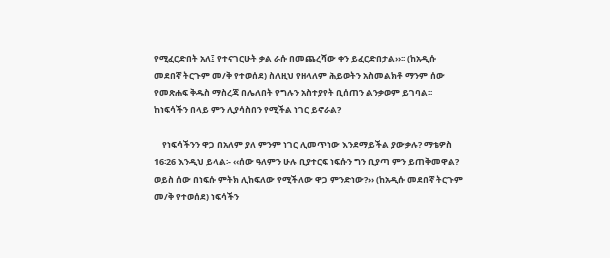የሚፈርድበት አለ፤ የተናገርሁት ቃል ራሱ በመጨረሻው ቀን ይፈርድበታል››፡፡ (ከአዲሱ መደበኛ ትርጉም መ/ቅ የተወሰደ) ስለዚህ የዘላለም ሕይወትን አስመልክቶ ማንም ሰው የመጽሐፍ ቅዱስ ማስረጃ በሌለበት የግሉን አስተያየት ቢሰጠን ልንቃወም ይገባል፡፡ ከነፍሳችን በላይ ምን ሊያሳስበን የሚችል ነገር ይኖራል?

    የነፍሳችንን ዋጋ በአለም ያለ ምንም ነገር ሊመጥነው እንደማይችል ያውቃሉ? ማቴዎስ 16፡26 እንዲህ ይላል፡- ‹‹ሰው ዓለምን ሁሉ ቢያተርፍ ነፍሱን ግን ቢያጣ ምን ይጠቅመዋል? ወይስ ሰው በነፍሱ ምትክ ሊከፍለው የሚችለው ዋጋ ምንድነው?›› (ከአዲሱ መደበኛ ትርጉም መ/ቅ የተወሰደ) ነፍሳችን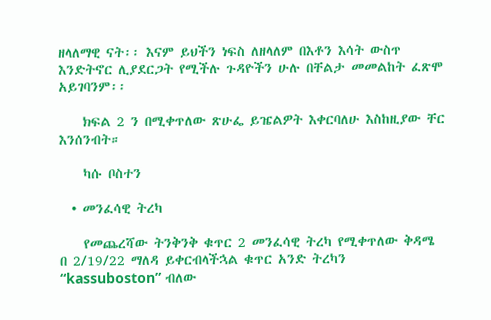ዘላለማዊ ናት፡፡ እናም ይህችን ነፍስ ለዘላለም በእቶን እሳት ውስጥ እንድትኖር ሊያደርጋት የሚችሉ ጉዳዮችን ሁሉ በቸልታ መመልከት ፈጽሞ አይገባንም፡፡

    ክፍል 2 ን በሚቀጥለው ጽሁፌ ይዤልዎት እቀርባለሁ እስከዚያው ቸር እንሰንብት።

    ካሱ ቦስተን

  • መንፈሳዊ ትረካ

    የመጨረሻው ትንቅንቅ ቁጥር 2 መንፈሳዊ ትረካ የሚቀጥለው ቅዳሜ በ 2/19/22 ማለዳ ይቀርብላችኋል ቁጥር አንድ ትረካን “kassuboston” ብለው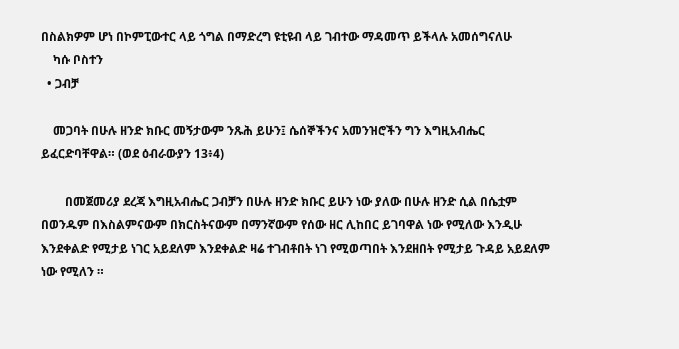በስልክዎም ሆነ በኮምፒውተር ላይ ጎግል በማድረግ ዩቲዩብ ላይ ገብተው ማዳመጥ ይችላሉ አመሰግናለሁ
    ካሱ ቦስተን
  • ጋብቻ

    መጋባት በሁሉ ዘንድ ክቡር መኝታውም ንጹሕ ይሁን፤ ሴሰኞችንና አመንዝሮችን ግን እግዚአብሔር ይፈርድባቸዋል። (ወደ ዕብራውያን 13፥4)

        በመጀመሪያ ደረጃ እግዚአብሔር ጋብቻን በሁሉ ዘንድ ክቡር ይሁን ነው ያለው በሁሉ ዘንድ ሲል በሴቷም በወንዱም በእስልምናውም በክርስትናውም በማንኛውም የሰው ዘር ሊከበር ይገባዋል ነው የሚለው እንዲሁ እንደቀልድ የሚታይ ነገር አይደለም እንደቀልድ ዛሬ ተገብቶበት ነገ የሚወጣበት እንደዘበት የሚታይ ጉዳይ አይደለም ነው የሚለን ።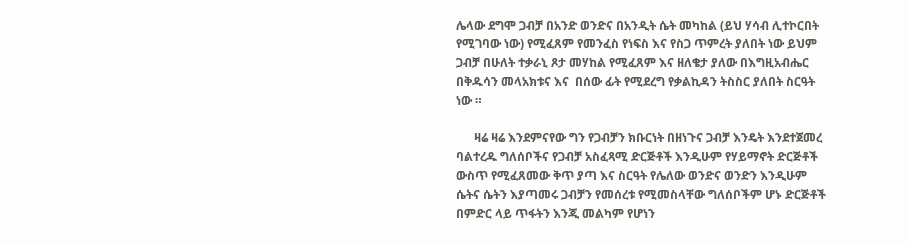ሌላው ደግሞ ጋብቻ በአንድ ወንድና በአንዲት ሴት መካከል (ይህ ሃሳብ ሊተኮርበት የሚገባው ነው) የሚፈጸም የመንፈስ የነፍስ እና የስጋ ጥምረት ያለበት ነው ይህም ጋብቻ በሁለት ተቃራኒ ጾታ መሃከል የሚፈጸም እና ዘለቄታ ያለው በእግዚአብሔር በቅዱሳን መላአክቱና እና  በሰው ፊት የሚደረግ የቃልኪዳን ትስስር ያለበት ስርዓት ነው ።

      ዛሬ ዛሬ እንደምናየው ግን የጋብቻን ክቡርነት በዘነጉና ጋብቻ እንዴት እንደተጀመረ ባልተረዱ ግለሰቦችና የጋብቻ አስፈጻሚ ድርጅቶች እንዲሁም የሃይማኖት ድርጅቶች ውስጥ የሚፈጸመው ቅጥ ያጣ እና ስርዓት የሌለው ወንድና ወንድን እንዲሁም ሴትና ሴትን እያጣመሩ ጋብቻን የመሰረቱ የሚመስላቸው ግለሰቦችም ሆኑ ድርጅቶች በምድር ላይ ጥፋትን እንጂ መልካም የሆነን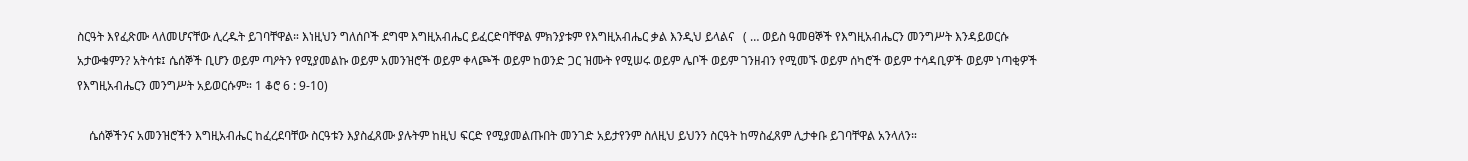ስርዓት እየፈጽሙ ላለመሆናቸው ሊረዱት ይገባቸዋል። እነዚህን ግለሰቦች ደግሞ እግዚአብሔር ይፈርድባቸዋል ምክንያቱም የእግዚአብሔር ቃል እንዲህ ይላልና   ( … ወይስ ዓመፀኞች የእግዚአብሔርን መንግሥት እንዳይወርሱ አታውቁምን? አትሳቱ፤ ሴሰኞች ቢሆን ወይም ጣዖትን የሚያመልኩ ወይም አመንዝሮች ወይም ቀላጮች ወይም ከወንድ ጋር ዝሙት የሚሠሩ ወይም ሌቦች ወይም ገንዘብን የሚመኙ ወይም ሰካሮች ወይም ተሳዳቢዎች ወይም ነጣቂዎች የእግዚአብሔርን መንግሥት አይወርሱም። 1 ቆሮ 6 : 9-10)

    ሴሰኞችንና አመንዝሮችን እግዚአብሔር ከፈረደባቸው ስርዓቱን እያስፈጸሙ ያሉትም ከዚህ ፍርድ የሚያመልጡበት መንገድ አይታየንም ስለዚህ ይህንን ስርዓት ከማስፈጸም ሊታቀቡ ይገባቸዋል አንላለን።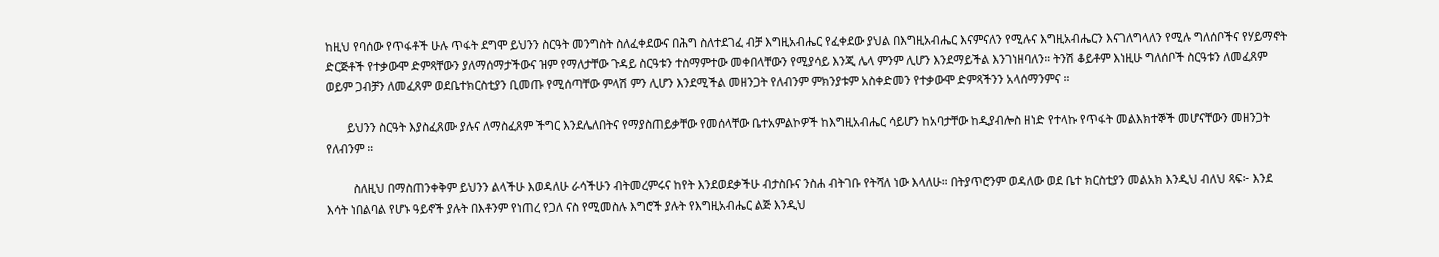ከዚህ የባሰው የጥፋቶች ሁሉ ጥፋት ደግሞ ይህንን ስርዓት መንግስት ስለፈቀደውና በሕግ ስለተደገፈ ብቻ እግዚአብሔር የፈቀደው ያህል በእግዚአብሔር እናምናለን የሚሉና እግዚአብሔርን እናገለግላለን የሚሉ ግለሰቦችና የሃይማኖት ድርጅቶች የተቃውሞ ድምጻቸውን ያለማሰማታችውና ዝም የማለታቸው ጉዳይ ስርዓቱን ተስማምተው መቀበላቸውን የሚያሳይ እንጂ ሌላ ምንም ሊሆን እንደማይችል እንገነዘባለን። ትንሽ ቆይቶም እነዚሁ ግለሰቦች ስርዓቱን ለመፈጸም ወይም ጋብቻን ለመፈጸም ወደቤተክርስቲያን ቢመጡ የሚሰጣቸው ምላሽ ምን ሊሆን እንደሚችል መዘንጋት የለብንም ምክንያቱም አስቀድመን የተቃውሞ ድምጻችንን አላሰማንምና ።

       ይህንን ስርዓት እያስፈጸሙ ያሉና ለማስፈጸም ችግር እንደሌለበትና የማያስጠይቃቸው የመሰላቸው ቤተአምልኮዎች ከእግዚአብሔር ሳይሆን ከአባታቸው ከዲያብሎስ ዘነድ የተላኩ የጥፋት መልእክተኞች መሆናቸውን መዘንጋት የለብንም ።

         ስለዚህ በማስጠንቀቅም ይህንን ልላችሁ እወዳለሁ ራሳችሁን ብትመረምሩና ከየት እንደወደቃችሁ ብታስቡና ንስሐ ብትገቡ የትሻለ ነው እላለሁ። በትያጥሮንም ወዳለው ወደ ቤተ ክርስቲያን መልአክ እንዲህ ብለህ ጻፍ፦ እንደ እሳት ነበልባል የሆኑ ዓይኖች ያሉት በእቶንም የነጠረ የጋለ ናስ የሚመስሉ እግሮች ያሉት የእግዚአብሔር ልጅ እንዲህ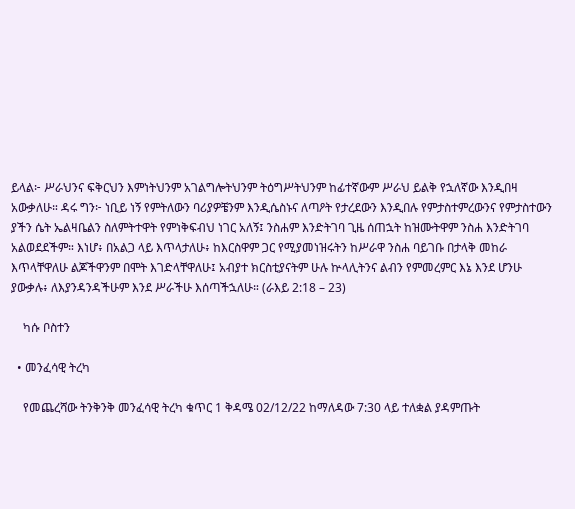ይላል፦ ሥራህንና ፍቅርህን እምነትህንም አገልግሎትህንም ትዕግሥትህንም ከፊተኛውም ሥራህ ይልቅ የኋለኛው እንዲበዛ አውቃለሁ። ዳሩ ግን፦ ነቢይ ነኝ የምትለውን ባሪያዎቼንም እንዲሴስኑና ለጣዖት የታረደውን እንዲበሉ የምታስተምረውንና የምታስተውን ያችን ሴት ኤልዛቤልን ስለምትተዋት የምነቅፍብህ ነገር አለኝ፤ ንስሐም እንድትገባ ጊዜ ሰጠኋት ከዝሙትዋም ንስሐ እንድትገባ አልወደደችም። እነሆ፥ በአልጋ ላይ እጥላታለሁ፥ ከእርስዋም ጋር የሚያመነዝሩትን ከሥራዋ ንስሐ ባይገቡ በታላቅ መከራ እጥላቸዋለሁ ልጆችዋንም በሞት እገድላቸዋለሁ፤ አብያተ ክርስቲያናትም ሁሉ ኵላሊትንና ልብን የምመረምር እኔ እንደ ሆንሁ ያውቃሉ፥ ለእያንዳንዳችሁም እንደ ሥራችሁ እሰጣችኋለሁ። (ራእይ 2:18 – 23)

    ካሱ ቦስተን

  • መንፈሳዊ ትረካ

    የመጨረሻው ትንቅንቅ መንፈሳዊ ትረካ ቁጥር 1 ቅዳሜ 02/12/22 ከማለዳው 7:30 ላይ ተለቋል ያዳምጡት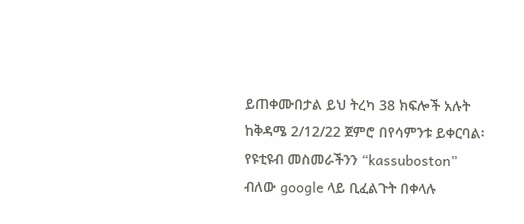ይጠቀሙበታል ይህ ትረካ 38 ክፍሎች አሉት ከቅዳሜ 2/12/22 ጀምሮ በየሳምንቱ ይቀርባል፡ የዩቲዩብ መስመራችንን “kassuboston” ብለው google ላይ ቢፈልጉት በቀላሉ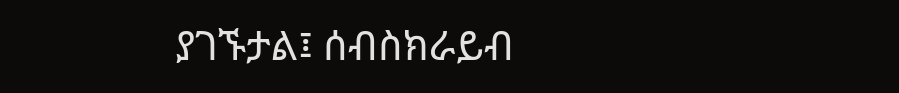ያገኙታል፤ ሰብስክራይብ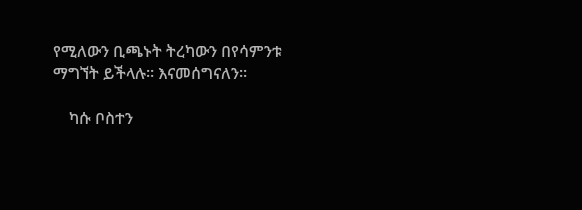የሚለውን ቢጫኑት ትረካውን በየሳምንቱ ማግኘት ይችላሉ። እናመሰግናለን።

    ካሱ ቦስተን